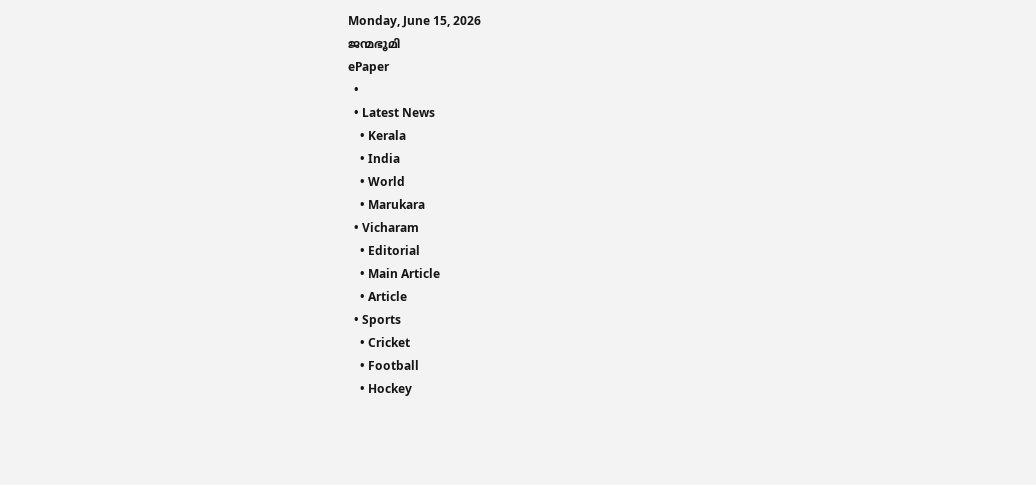Monday, June 15, 2026
ജന്മഭൂമി
ePaper
  •
  • Latest News
    • Kerala
    • India
    • World
    • Marukara
  • Vicharam
    • Editorial
    • Main Article
    • Article
  • Sports
    • Cricket
    • Football
    • Hockey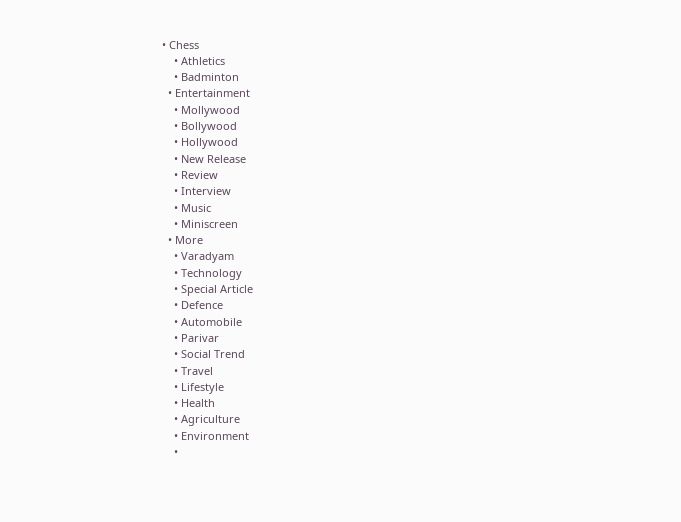• Chess
    • Athletics
    • Badminton
  • Entertainment
    • Mollywood
    • Bollywood
    • Hollywood
    • New Release
    • Review
    • Interview
    • Music
    • Miniscreen
  • More
    • Varadyam
    • Technology
    • Special Article
    • Defence
    • Automobile
    • Parivar
    • Social Trend
    • Travel
    • Lifestyle
    • Health
    • Agriculture
    • Environment
    •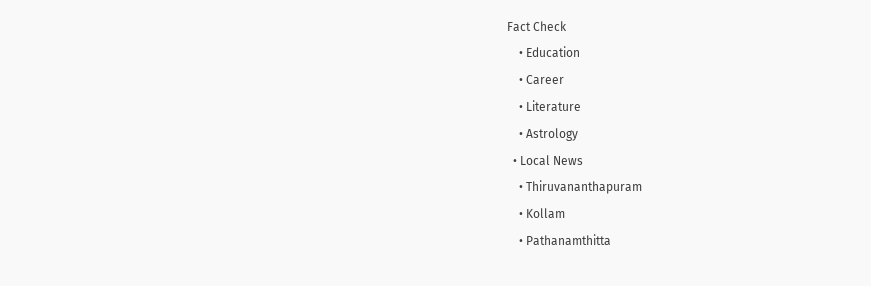Fact Check
    • Education
    • Career
    • Literature
    • Astrology
  • Local News
    • Thiruvananthapuram
    • Kollam
    • Pathanamthitta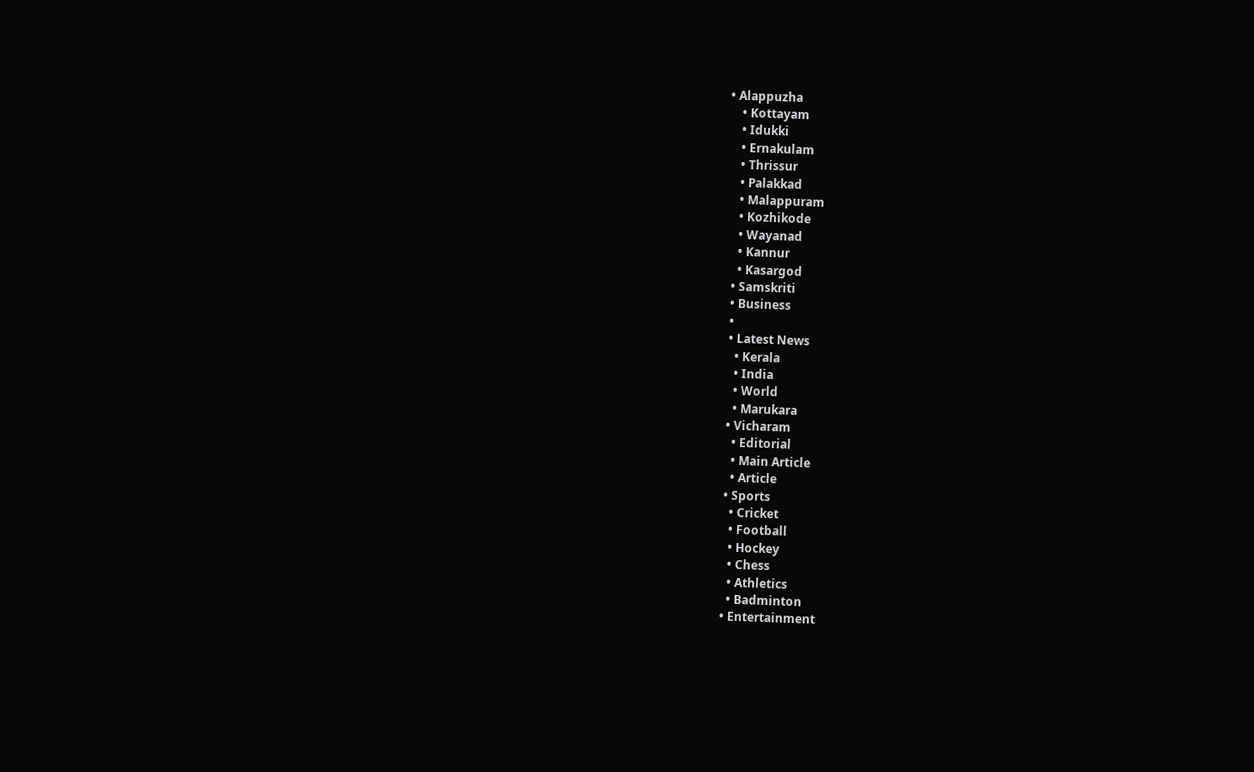• Alappuzha
    • Kottayam
    • Idukki
    • Ernakulam
    • Thrissur
    • Palakkad
    • Malappuram
    • Kozhikode
    • Wayanad
    • Kannur
    • Kasargod
  • Samskriti
  • Business
  •
  • Latest News
    • Kerala
    • India
    • World
    • Marukara
  • Vicharam
    • Editorial
    • Main Article
    • Article
  • Sports
    • Cricket
    • Football
    • Hockey
    • Chess
    • Athletics
    • Badminton
  • Entertainment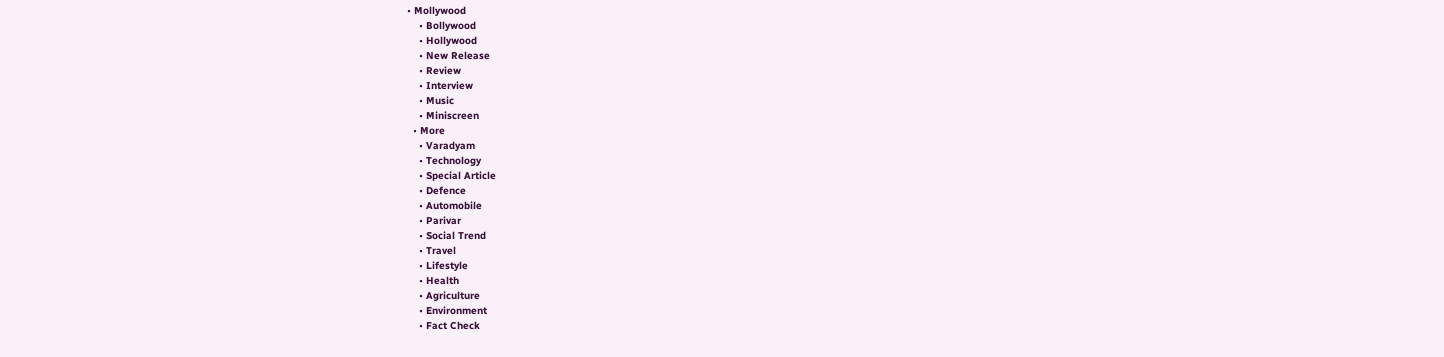• Mollywood
    • Bollywood
    • Hollywood
    • New Release
    • Review
    • Interview
    • Music
    • Miniscreen
  • More
    • Varadyam
    • Technology
    • Special Article
    • Defence
    • Automobile
    • Parivar
    • Social Trend
    • Travel
    • Lifestyle
    • Health
    • Agriculture
    • Environment
    • Fact Check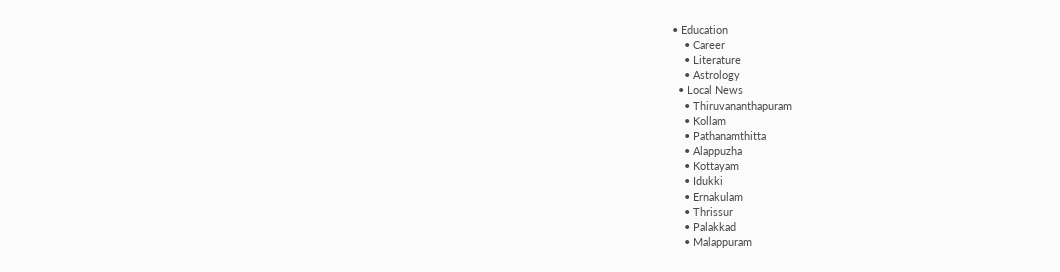• Education
    • Career
    • Literature
    • Astrology
  • Local News
    • Thiruvananthapuram
    • Kollam
    • Pathanamthitta
    • Alappuzha
    • Kottayam
    • Idukki
    • Ernakulam
    • Thrissur
    • Palakkad
    • Malappuram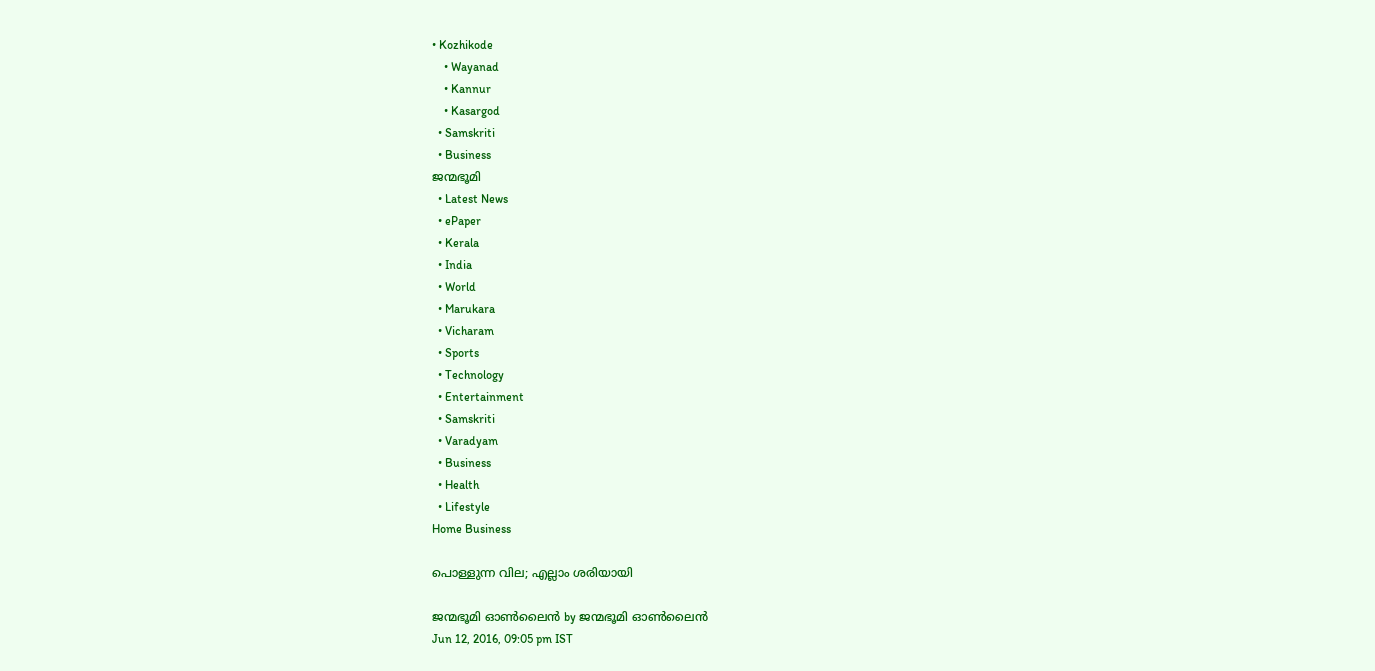• Kozhikode
    • Wayanad
    • Kannur
    • Kasargod
  • Samskriti
  • Business
ജന്മഭൂമി
  • Latest News
  • ePaper
  • Kerala
  • India
  • World
  • Marukara
  • Vicharam
  • Sports
  • Technology
  • Entertainment
  • Samskriti
  • Varadyam
  • Business
  • Health
  • Lifestyle
Home Business

പൊള്ളുന്ന വില; എല്ലാം ശരിയായി

ജന്മഭൂമി ഓണ്‍ലൈന്‍ by ജന്മഭൂമി ഓണ്‍ലൈന്‍
Jun 12, 2016, 09:05 pm IST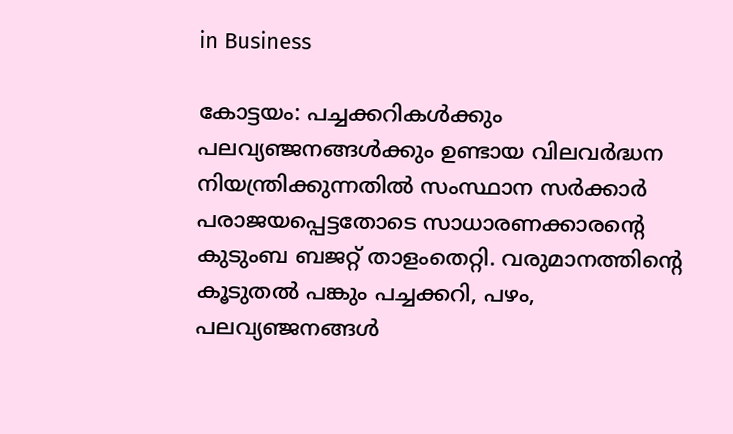in Business

കോട്ടയം: പച്ചക്കറികള്‍ക്കും പലവ്യഞ്ജനങ്ങള്‍ക്കും ഉണ്ടായ വിലവര്‍ദ്ധന നിയന്ത്രിക്കുന്നതില്‍ സംസ്ഥാന സര്‍ക്കാര്‍ പരാജയപ്പെട്ടതോടെ സാധാരണക്കാരന്റെ കുടുംബ ബജറ്റ് താളംതെറ്റി. വരുമാനത്തിന്റെ കൂടുതല്‍ പങ്കും പച്ചക്കറി, പഴം, പലവ്യഞ്ജനങ്ങള്‍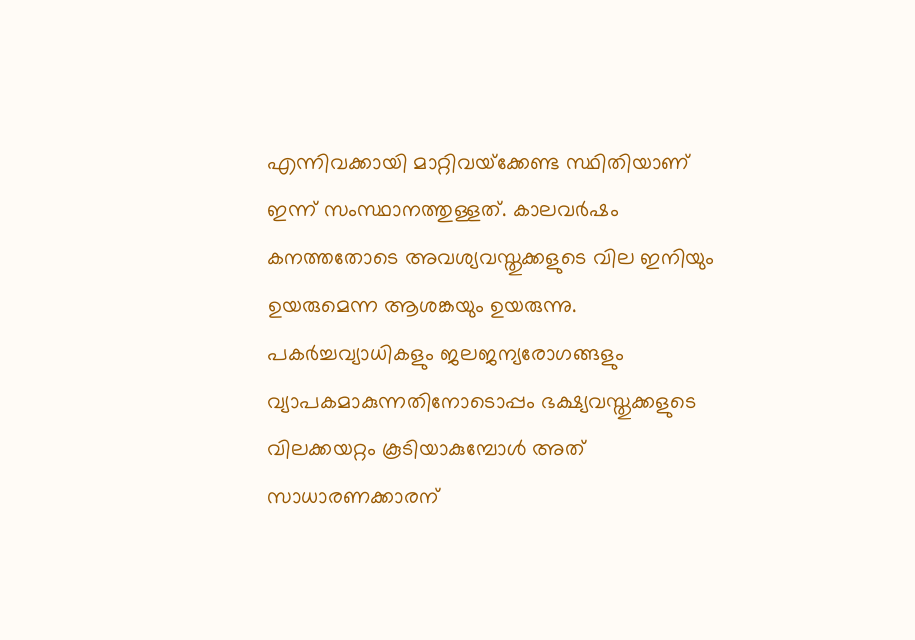എന്നിവക്കായി മാറ്റിവയ്‌ക്കേണ്ട സ്ഥിതിയാണ് ഇന്ന് സംസ്ഥാനത്തുള്ളത്. കാലവര്‍ഷം കനത്തതോടെ അവശ്യവസ്തുക്കളുടെ വില ഇനിയും ഉയരുമെന്ന ആശങ്കയും ഉയരുന്നു. പകര്‍ച്ചവ്യാധികളും ജലജന്യരോഗങ്ങളും വ്യാപകമാകുന്നതിനോടൊപ്പം ഭക്ഷ്യവസ്തുക്കളുടെ വിലക്കയറ്റം കൂടിയാകുമ്പോള്‍ അത് സാധാരണക്കാരന്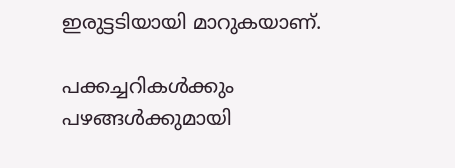ഇരുട്ടടിയായി മാറുകയാണ്.

പക്കച്ചറികള്‍ക്കും പഴങ്ങള്‍ക്കുമായി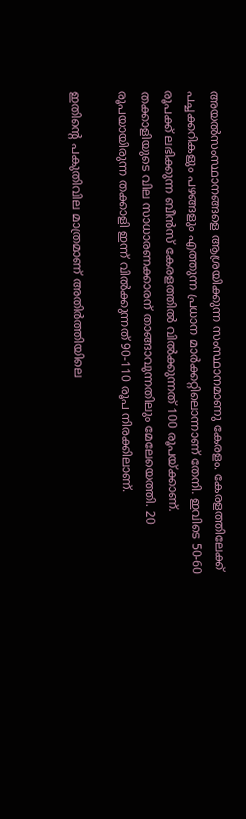അയല്‍സംസ്ഥാനങ്ങളെ ആശ്രയിക്കുന്ന സംസ്ഥാനമാണു കേരളം. കേരളത്തിലേക്ക് പച്ചക്കറികളും പഴങ്ങളും എത്തുന്ന പ്രധാന മാര്‍ക്കറ്റിലൊന്നാണ് തേനി. ഇവിടെ 50-60 രൂപക്ക് ലഭിക്കുന്ന ബീന്‍സ് കേരളത്തില്‍ വില്‍ക്കുന്നത് 100 രൂപയ്‌ക്കാണ്. തക്കാളിയുടെ വില സാധാരണക്കാരന് താങ്ങാവുന്നതിലും മേലേയെത്തി. 20 രൂപയായിരുന്ന തക്കാളി ഇന്ന് വില്‍ക്കുന്നത് 90-110 രൂപ നിരക്കിലാണ്.

ഇതിന്റെ പകുതിവില മാത്രമാണ് അതിര്‍ത്തിയിലെ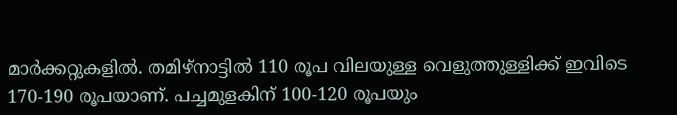മാര്‍ക്കറ്റുകളില്‍. തമിഴ്‌നാട്ടില്‍ 110 രൂപ വിലയുള്ള വെളുത്തുള്ളിക്ക് ഇവിടെ 170-190 രൂപയാണ്. പച്ചമുളകിന് 100-120 രൂപയും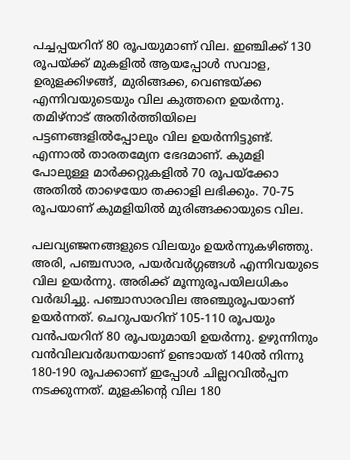പച്ചപ്പയറിന് 80 രൂപയുമാണ് വില. ഇഞ്ചിക്ക് 130 രൂപയ്‌ക്ക് മുകളില്‍ ആയപ്പോള്‍ സവാള, ഉരുളക്കിഴങ്ങ്, മുരിങ്ങക്ക, വെണ്ടയ്‌ക്ക എന്നിവയുടെയും വില കുത്തനെ ഉയര്‍ന്നു. തമിഴ്‌നാട് അതിര്‍ത്തിയിലെ പട്ടണങ്ങളില്‍പ്പോലും വില ഉയര്‍ന്നിട്ടുണ്ട്. എന്നാല്‍ താരതമ്യേന ഭേദമാണ്. കുമളി പോലുള്ള മാര്‍ക്കറ്റുകളില്‍ 70 രൂപയ്‌ക്കോ അതില്‍ താഴെയോ തക്കാളി ലഭിക്കും. 70-75 രൂപയാണ് കുമളിയില്‍ മുരിങ്ങക്കായുടെ വില.

പലവ്യഞ്ജനങ്ങളുടെ വിലയും ഉയര്‍ന്നുകഴിഞ്ഞു. അരി, പഞ്ചസാര, പയര്‍വര്‍ഗ്ഗങ്ങള്‍ എന്നിവയുടെ വില ഉയര്‍ന്നു. അരിക്ക് മൂന്നുരൂപയിലധികം വര്‍ദ്ധിച്ചു. പഞ്ചാസാരവില അഞ്ചുരൂപയാണ് ഉയര്‍ന്നത്. ചെറുപയറിന് 105-110 രൂപയും വന്‍പയറിന് 80 രൂപയുമായി ഉയര്‍ന്നു. ഉഴുന്നിനും വന്‍വിലവര്‍ദ്ധനയാണ് ഉണ്ടായത് 140ല്‍ നിന്നു 180-190 രൂപക്കാണ് ഇപ്പോള്‍ ചില്ലറവില്‍പ്പന നടക്കുന്നത്. മുളകിന്റെ വില 180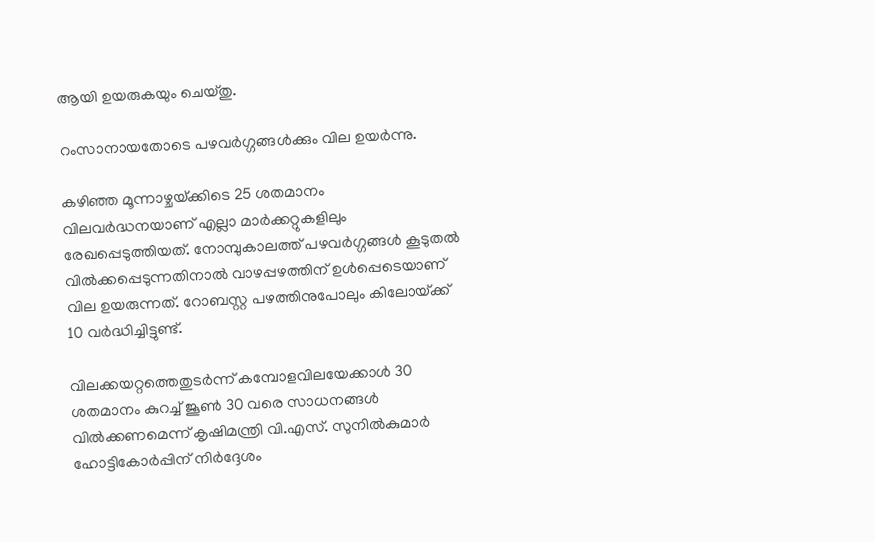ആയി ഉയരുകയും ചെയ്തു.

റംസാനായതോടെ പഴവര്‍ഗ്ഗങ്ങള്‍ക്കും വില ഉയര്‍ന്നു.

കഴിഞ്ഞ മൂന്നാഴ്ചയ്‌ക്കിടെ 25 ശതമാനം വിലവര്‍ദ്ധനയാണ് എല്ലാ മാര്‍ക്കറ്റുകളിലും രേഖപ്പെടുത്തിയത്. നോമ്പുകാലത്ത് പഴവര്‍ഗ്ഗങ്ങള്‍ കൂടുതല്‍ വില്‍ക്കപ്പെടുന്നതിനാല്‍ വാഴപ്പഴത്തിന് ഉള്‍പ്പെടെയാണ് വില ഉയരുന്നത്. റോബസ്റ്റ പഴത്തിനുപോലും കിലോയ്‌ക്ക് 10 വര്‍ദ്ധിച്ചിട്ടുണ്ട്.

വിലക്കയറ്റത്തെതുടര്‍ന്ന് കമ്പോളവിലയേക്കാള്‍ 30 ശതമാനം കുറച്ച് ജൂണ്‍ 30 വരെ സാധനങ്ങള്‍ വില്‍ക്കണമെന്ന് കൃഷിമന്ത്രി വി.എസ്. സുനില്‍കുമാര്‍ ഹോട്ടികോര്‍പ്പിന് നിര്‍ദ്ദേശം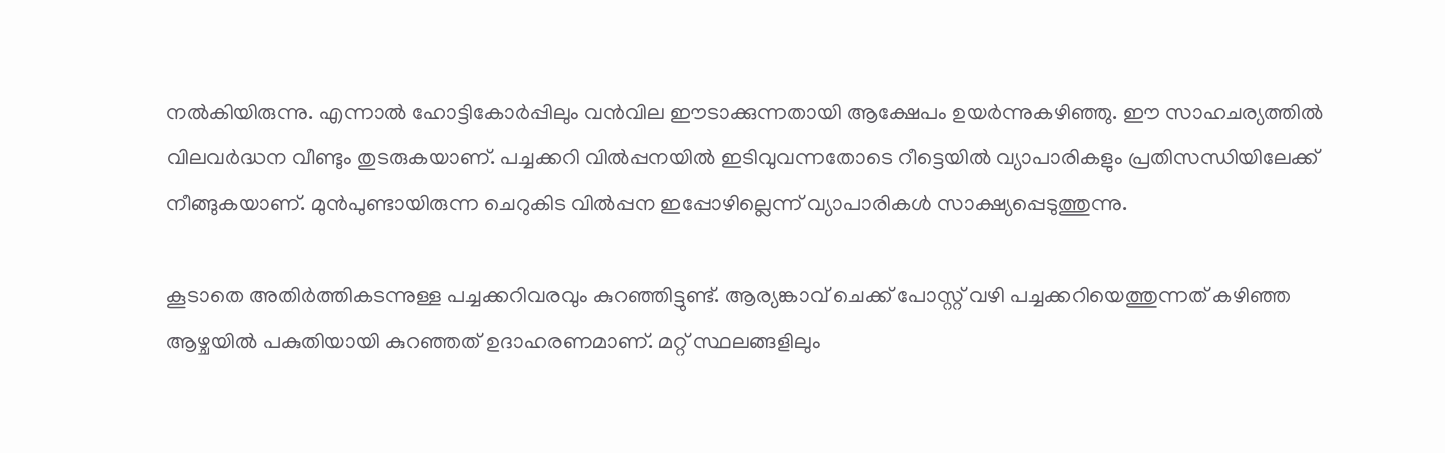നല്‍കിയിരുന്നു. എന്നാല്‍ ഹോട്ടികോര്‍പ്പിലും വന്‍വില ഈടാക്കുന്നതായി ആക്ഷേപം ഉയര്‍ന്നുകഴിഞ്ഞു. ഈ സാഹചര്യത്തില്‍ വിലവര്‍ദ്ധന വീണ്ടും തുടരുകയാണ്. പച്ചക്കറി വില്‍പ്പനയില്‍ ഇടിവുവന്നതോടെ റീട്ടെയില്‍ വ്യാപാരികളും പ്രതിസന്ധിയിലേക്ക് നീങ്ങുകയാണ്. മുന്‍പുണ്ടായിരുന്ന ചെറുകിട വില്‍പ്പന ഇപ്പോഴില്ലെന്ന് വ്യാപാരികള്‍ സാക്ഷ്യപ്പെടുത്തുന്നു.

കൂടാതെ അതിര്‍ത്തികടന്നുള്ള പച്ചക്കറിവരവും കുറഞ്ഞിട്ടുണ്ട്. ആര്യങ്കാവ് ചെക്ക് പോസ്റ്റ് വഴി പച്ചക്കറിയെത്തുന്നത് കഴിഞ്ഞ ആഴ്ചയില്‍ പകുതിയായി കുറഞ്ഞത് ഉദാഹരണമാണ്. മറ്റ് സ്ഥലങ്ങളിലും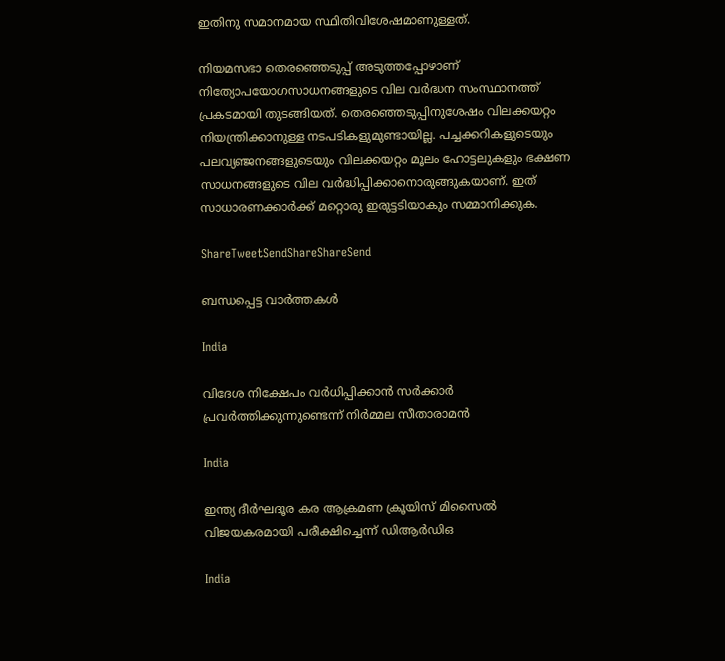ഇതിനു സമാനമായ സ്ഥിതിവിശേഷമാണുള്ളത്.

നിയമസഭാ തെരഞ്ഞെടുപ്പ് അടുത്തപ്പോഴാണ് നിത്യോപയോഗസാധനങ്ങളുടെ വില വര്‍ദ്ധന സംസ്ഥാനത്ത് പ്രകടമായി തുടങ്ങിയത്. തെരഞ്ഞെടുപ്പിനുശേഷം വിലക്കയറ്റം നിയന്ത്രിക്കാനുള്ള നടപടികളുമുണ്ടായില്ല. പച്ചക്കറികളുടെയും പലവ്യഞ്ജനങ്ങളുടെയും വിലക്കയറ്റം മൂലം ഹോട്ടലുകളും ഭക്ഷണ സാധനങ്ങളുടെ വില വര്‍ദ്ധിപ്പിക്കാനൊരുങ്ങുകയാണ്. ഇത് സാധാരണക്കാര്‍ക്ക് മറ്റൊരു ഇരുട്ടടിയാകും സമ്മാനിക്കുക.

ShareTweetSendShareShareSend

ബന്ധപ്പെട്ട വാര്‍ത്തകള്‍

India

വിദേശ നിക്ഷേപം വർധിപ്പിക്കാൻ സർക്കാർ പ്രവർത്തിക്കുന്നുണ്ടെന്ന് നിർമ്മല സീതാരാമൻ

India

ഇന്ത്യ ദീർഘദൂര കര ആക്രമണ ക്രൂയിസ് മിസൈൽ വിജയകരമായി പരീക്ഷിച്ചെന്ന് ഡിആർഡിഒ

India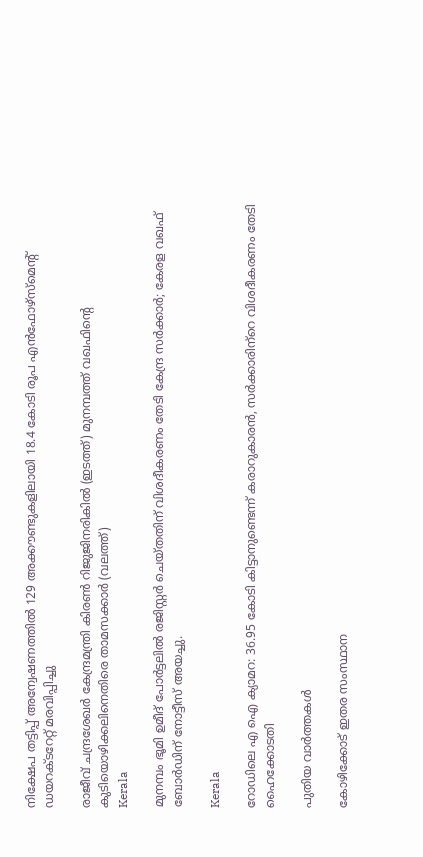നിക്ഷേപ തട്ടിപ്പ് അന്വേഷണത്തിൽ 129 അക്കൗണ്ടുകളിലായി 18.4 കോടി രൂപ എൻഫോഴ്‌സ്‌മെന്റ് ഡയറക്ടറേറ്റ് മരവിപ്പിച്ചു

രാജീവ് ചന്ദ്രശേഖര്‍ കേന്ദ്രമന്ത്രി കിരണ്‍ റിജുജിനരികില്‍ (ഇടത്ത്) മുനമ്പത്ത് വഖഫിന്‍റെ കുടിയൊഴിക്കലിനെതിരെ താമസക്കാര്‍ (വലത്ത്)
Kerala

മുനമ്പം ഭൂമി ഉമീദ് പോർട്ടലിൽ രജിസ്റ്റർ ചെയ്തതിന് വിശദീകരണം തേടി കേന്ദ്ര സർക്കാർ; കേരള വഖഫ് ബോർഡിന് നോട്ടീസ് അയച്ചു.

Kerala

റോഡിലെ എ ഐ ക്യാമറ: 36.95 കോടി കിട്ടാനുണ്ടെന്ന് കരാറുകാരന്‍, സര്‍ക്കാരിന്‌റെ വിശദീകരണം തേടി ഹൈക്കോടതി

പുതിയ വാര്‍ത്തകള്‍

കോഴിക്കോട് ഇതര സംസ്ഥാന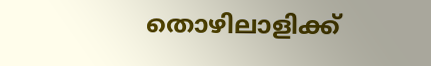തൊഴിലാളിക്ക്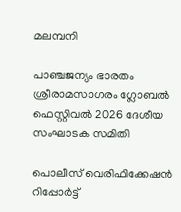മലമ്പനി

പാഞ്ചജന്യം ഭാരതം ശ്രീരാമസാഗരം ഗ്ലോബല്‍ ഫെസ്റ്റിവല്‍ 2026 ദേശീയ സംഘാടക സമിതി

പൊലീസ് വെരിഫിക്കേഷന്‍ റിപ്പോര്‍ട്ട്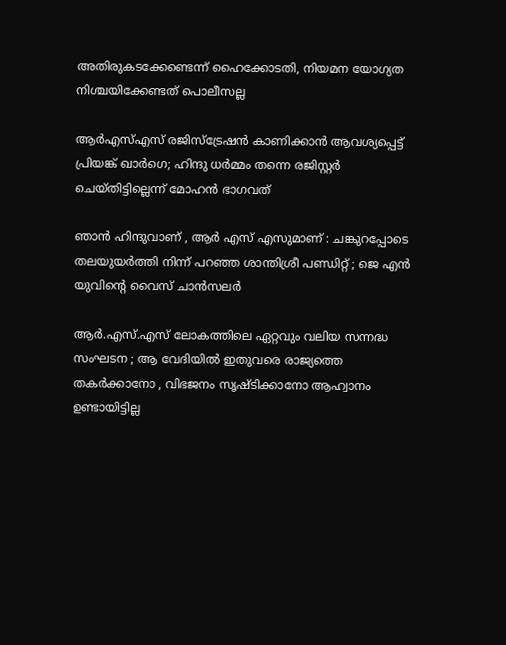അതിരുകടക്കേണ്ടെന്ന് ഹൈക്കോടതി, നിയമന യോഗ്യത നിശ്ചയിക്കേണ്ടത് പൊലീസല്ല

ആർ‌എസ്‌എസ് രജിസ്ട്രേഷന്‍ കാണിക്കാന്‍ ആവശ്യപ്പെട്ട് പ്രിയങ്ക് ഖാർഗെ; ഹിന്ദു ധര്‍മ്മം തന്നെ രജിസ്റ്റര്‍ ചെയ്തിട്ടില്ലെന്ന് മോഹൻ ഭാഗവത്

ഞാൻ ഹിന്ദുവാണ് , ആർ എസ് എസുമാണ് : ചങ്കുറപ്പോടെ തലയുയർത്തി നിന്ന് പറഞ്ഞ ശാന്തിശ്രീ പണ്ഡിറ്റ് ; ജെ എൻ യുവിന്റെ വൈസ് ചാൻസലർ

ആർ.എസ്.എസ് ലോകത്തിലെ ഏറ്റവും വലിയ സന്നദ്ധ സംഘടന ; ആ വേദിയിൽ ഇതുവരെ രാജ്യത്തെ തകർക്കാനോ , വിഭജനം സൃഷ്ടിക്കാനോ ആഹ്വാനം ഉണ്ടായിട്ടില്ല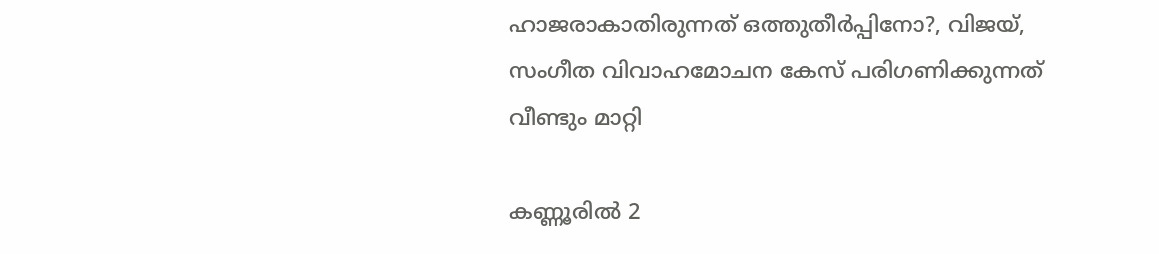ഹാജരാകാതിരുന്നത് ഒത്തുതീര്‍പ്പിനോ?, വിജയ്, സംഗീത വിവാഹമോചന കേസ് പരിഗണിക്കുന്നത് വീണ്ടും മാറ്റി

കണ്ണൂരില്‍ 2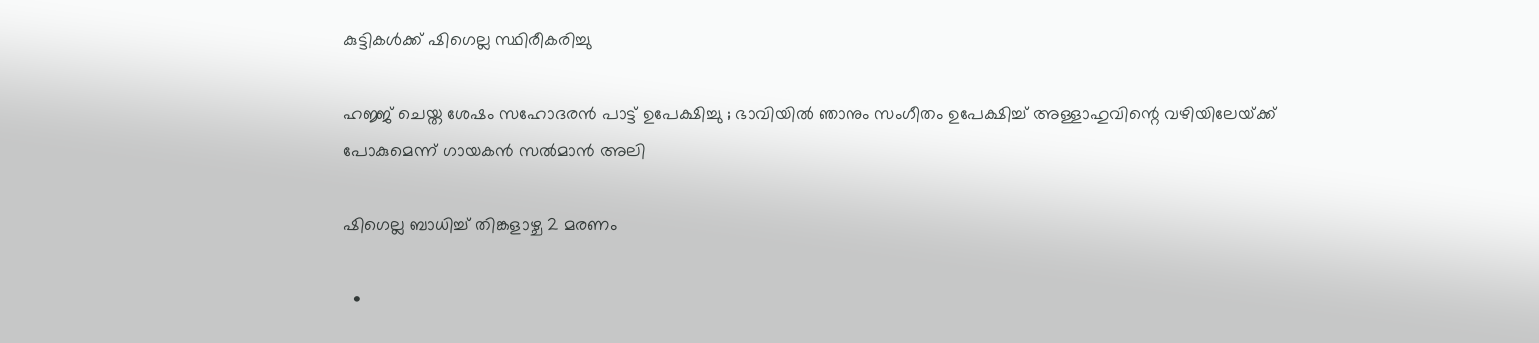കുട്ടികള്‍ക്ക് ഷിഗെല്ല സ്ഥിരീകരിച്ചു

ഹജ്ജ് ചെയ്ത ശേഷം സഹോദരൻ പാട്ട് ഉപേക്ഷിച്ചു ; ഭാവിയിൽ ഞാനും സംഗീതം ഉപേക്ഷിച്ച് അള്ളാഹുവിന്റെ വഴിയിലേയ്‌ക്ക് പോകുമെന്ന് ഗായകൻ സൽമാൻ അലി

ഷിഗെല്ല ബാധിച്ച് തിങ്കളാഴ്ച 2 മരണം

  •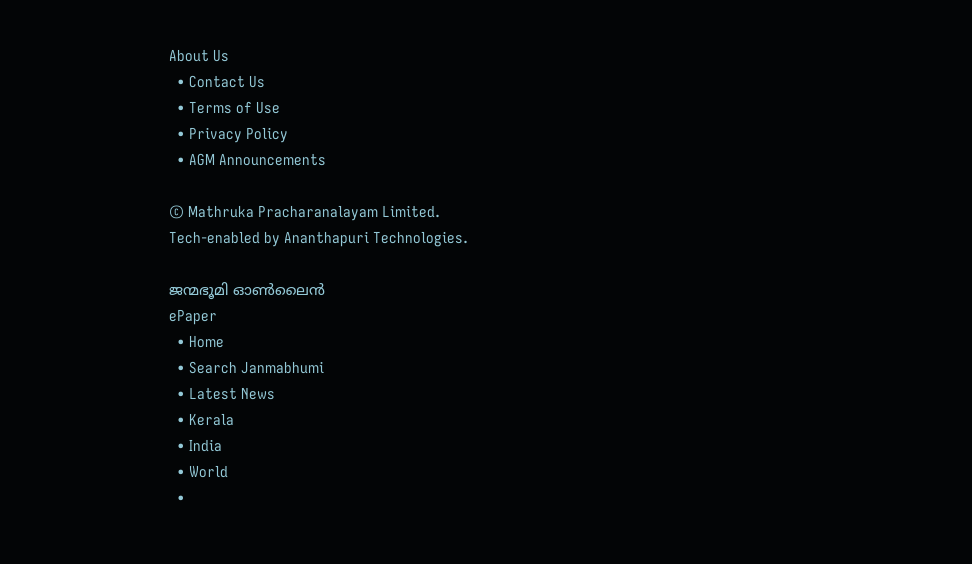About Us
  • Contact Us
  • Terms of Use
  • Privacy Policy
  • AGM Announcements

© Mathruka Pracharanalayam Limited.
Tech-enabled by Ananthapuri Technologies.

ജന്മഭൂമി ഓണ്‍ലൈന്‍
ePaper
  • Home
  • Search Janmabhumi
  • Latest News
  • Kerala
  • India
  • World
  •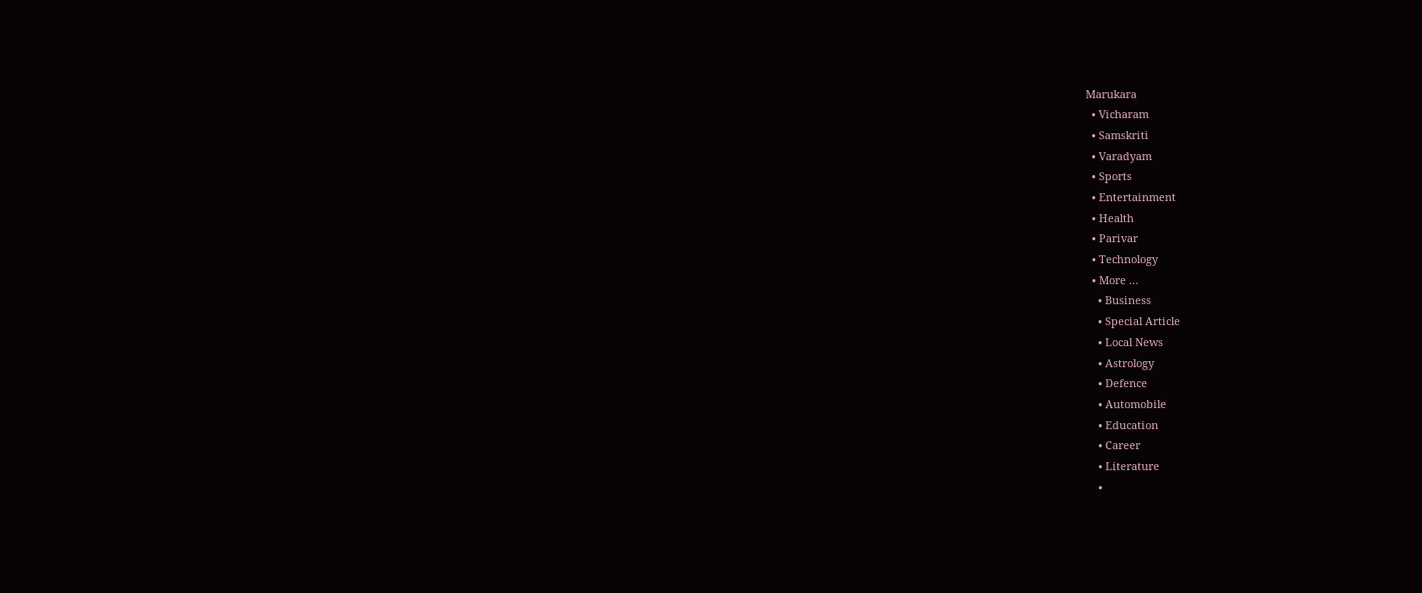Marukara
  • Vicharam
  • Samskriti
  • Varadyam
  • Sports
  • Entertainment
  • Health
  • Parivar
  • Technology
  • More …
    • Business
    • Special Article
    • Local News
    • Astrology
    • Defence
    • Automobile
    • Education
    • Career
    • Literature
    •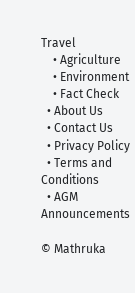Travel
    • Agriculture
    • Environment
    • Fact Check
  • About Us
  • Contact Us
  • Privacy Policy
  • Terms and Conditions
  • AGM Announcements

© Mathruka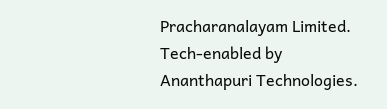Pracharanalayam Limited.
Tech-enabled by Ananthapuri Technologies.